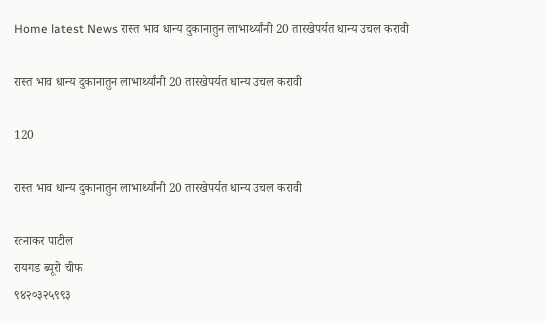Home latest News रास्त भाव धान्य दुकानातुन लाभार्थ्यांनी 20 तारखेपर्यत धान्य उचल करावी

रास्त भाव धान्य दुकानातुन लाभार्थ्यांनी 20 तारखेपर्यत धान्य उचल करावी

120

रास्त भाव धान्य दुकानातुन लाभार्थ्यांनी 20 तारखेपर्यत धान्य उचल करावी

रत्नाकर पाटील
रायगड ब्यूरो चीफ
९४२०३२५९९३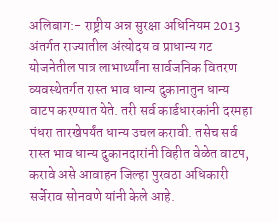अलिबाग:- राष्ट्रीय अन्न सुरक्षा अधिनियम 2013 अंतर्गत राज्यातील अंत्योदय व प्राधान्य गट योजनेतील पात्र लाभार्थ्यांना सार्वजनिक वितरण व्यवस्थेतर्गत रास्त भाव धान्य दुकानातुन धान्य वाटप करण्यात येते. तरी सर्व कार्डधारकांनी दरमहा पंधरा तारखेपर्यंत धान्य उचल करावी. तसेच सर्व रास्त भाव धान्य दुकानदारांनी विहीत वेळेत वाटप, करावे असे आवाहन जिल्हा पुरवठा अधिकारी सर्जेराव सोनवणे यांनी केले आहे.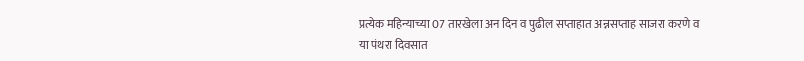प्रत्येक महिन्याच्या 07 तारखेला अन दिन व पुढील सप्ताहात अन्नसप्ताह साजरा करणे व या पंथरा दिवसात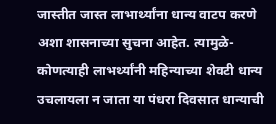जास्तीत जास्त लाभार्थ्यांना धान्य वाटप करणे अशा शासनाच्या सुचना आहेत. त्यामुळे-कोणत्याही लाभर्थ्यांनी महिन्याच्या शेवटी धान्य उचलायला न जाता या पंधरा दिवसात धान्याची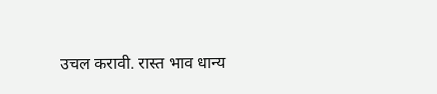उचल करावी. रास्त भाव धान्य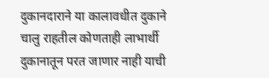दुकानदाराने या कालावधीत दुकाने चालु राहतील कोणताही लाभार्थी दुकानातून परत जाणार नाही याची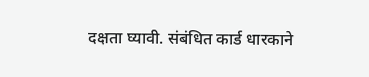दक्षता घ्यावी. संबंधित कार्ड धारकाने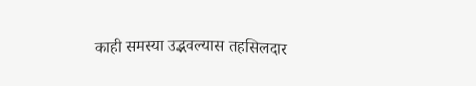काही समस्या उद्भवल्यास तहसिलदार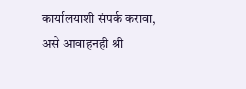कार्यालयाशी संपर्क करावा, असे आवाहनही श्री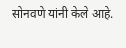सोनवणे यांनी केले आहे.